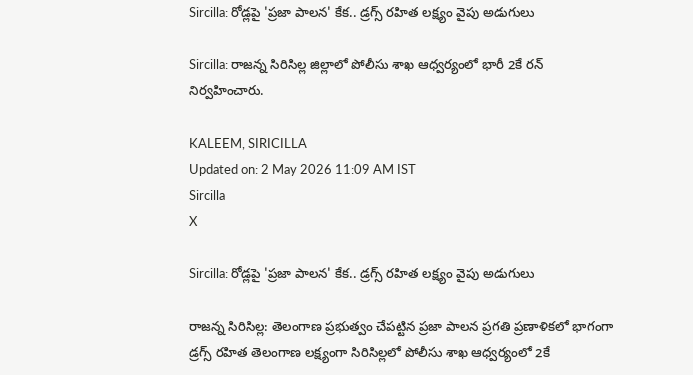Sircilla: రోడ్లపై 'ప్రజా పాలన' కేక.. డ్రగ్స్ రహిత లక్ష్యం వైపు అడుగులు

Sircilla: రాజన్న సిరిసిల్ల జిల్లాలో పోలీసు శాఖ ఆధ్వర్యంలో భారీ 2కే రన్ నిర్వహించారు.

KALEEM, SIRICILLA
Updated on: 2 May 2026 11:09 AM IST
Sircilla
X

Sircilla: రోడ్లపై 'ప్రజా పాలన' కేక.. డ్రగ్స్ రహిత లక్ష్యం వైపు అడుగులు

రాజన్న సిరిసిల్ల: తెలంగాణ ప్రభుత్వం చేపట్టిన ప్రజా పాలన ప్రగతి ప్రణాళికలో భాగంగా డ్రగ్స్ రహిత తెలంగాణ లక్ష్యంగా సిరిసిల్లలో పోలీసు శాఖ ఆధ్వర్యంలో 2కే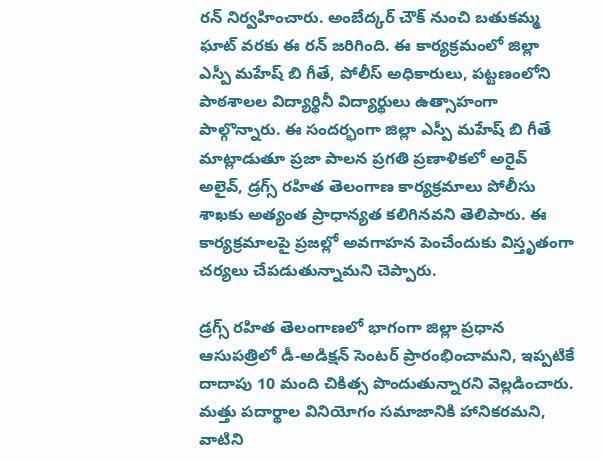రన్ నిర్వహించారు. అంబేద్కర్ చౌక్ నుంచి బతుకమ్మ ఘాట్ వరకు ఈ రన్ జరిగింది. ఈ కార్యక్రమంలో జిల్లా ఎస్పీ మహేష్ బి గీతే, పోలీస్ అధికారులు, పట్టణంలోని పాఠశాలల విద్యార్థినీ విద్యార్థులు ఉత్సాహంగా పాల్గొన్నారు. ఈ సందర్భంగా జిల్లా ఎస్పీ మహేష్ బి గీతే మాట్లాడుతూ ప్రజా పాలన ప్రగతి ప్రణాళికలో అరైవ్ అలైవ్, డ్రగ్స్ రహిత తెలంగాణ కార్యక్రమాలు పోలీసు శాఖకు అత్యంత ప్రాధాన్యత కలిగినవని తెలిపారు. ఈ కార్యక్రమాలపై ప్రజల్లో అవగాహన పెంచేందుకు విస్తృతంగా చర్యలు చేపడుతున్నామని చెప్పారు.

డ్రగ్స్ రహిత తెలంగాణలో భాగంగా జిల్లా ప్రధాన ఆసుపత్రిలో డీ-అడిక్షన్ సెంటర్ ప్రారంభించామని, ఇప్పటికే దాదాపు 10 మంది చికిత్స పొందుతున్నారని వెల్లడించారు. మత్తు పదార్థాల వినియోగం సమాజానికి హానికరమని, వాటిని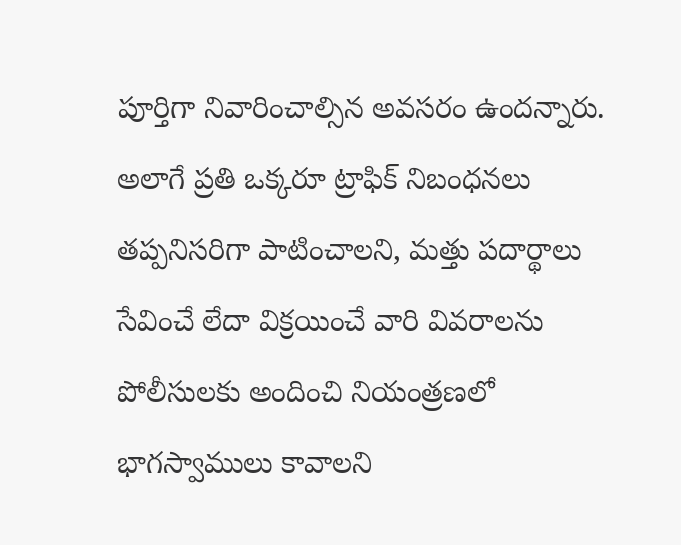పూర్తిగా నివారించాల్సిన అవసరం ఉందన్నారు. అలాగే ప్రతి ఒక్కరూ ట్రాఫిక్ నిబంధనలు తప్పనిసరిగా పాటించాలని, మత్తు పదార్థాలు సేవించే లేదా విక్రయించే వారి వివరాలను పోలీసులకు అందించి నియంత్రణలో భాగస్వాములు కావాలని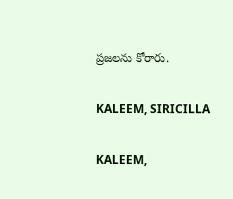ప్రజలను కోరారు.

KALEEM, SIRICILLA

KALEEM,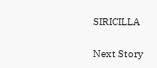SIRICILLA

Next Story